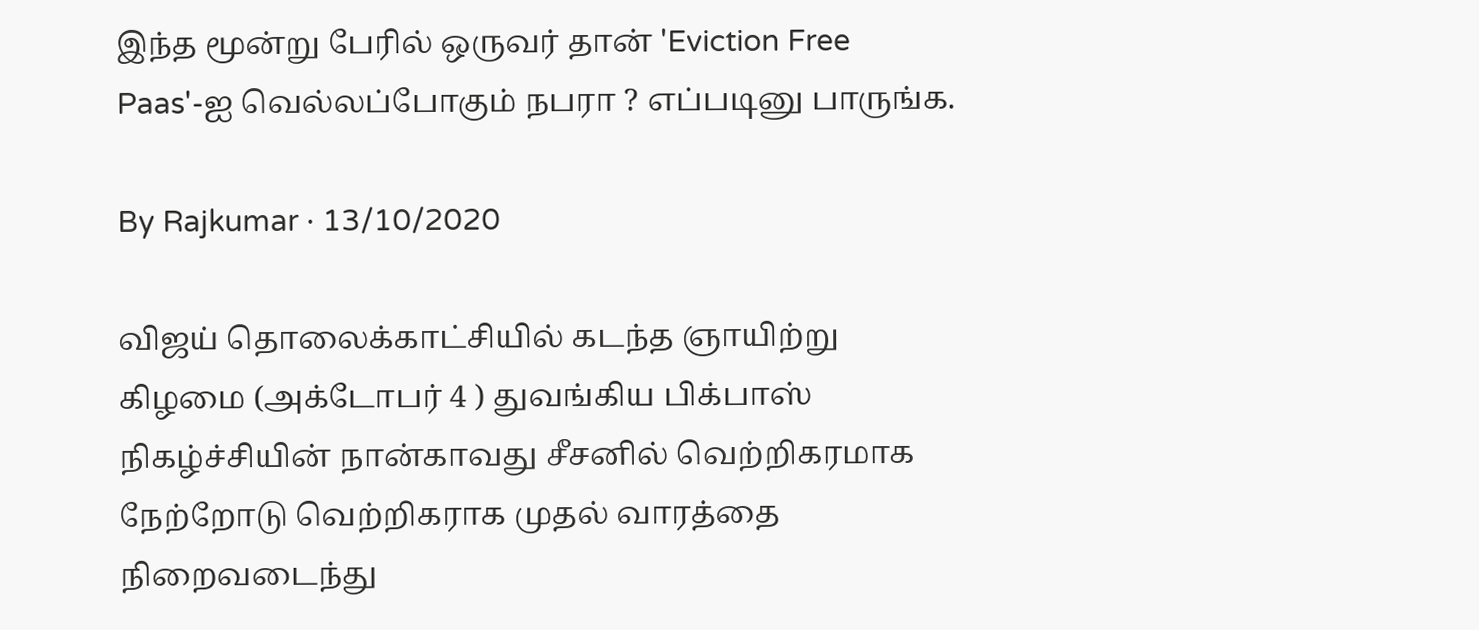இந்த மூன்று பேரில் ஒருவர் தான் 'Eviction Free Paas'-ஐ வெல்லப்போகும் நபரா ? எப்படினு பாருங்க.

By Rajkumar · 13/10/2020

விஜய் தொலைக்காட்சியில் கடந்த ஞாயிற்று கிழமை (அக்டோபர் 4 ) துவங்கிய பிக்பாஸ் நிகழ்ச்சியின் நான்காவது சீசனில் வெற்றிகரமாக நேற்றோடு வெற்றிகராக முதல் வாரத்தை நிறைவடைந்து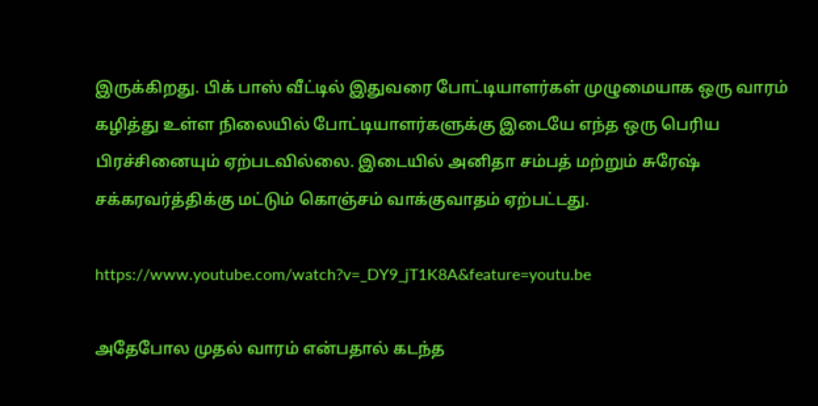இருக்கிறது. பிக் பாஸ் வீட்டில் இதுவரை போட்டியாளர்கள் முழுமையாக ஒரு வாரம் கழித்து உள்ள நிலையில் போட்டியாளர்களுக்கு இடையே எந்த ஒரு பெரிய பிரச்சினையும் ஏற்படவில்லை. இடையில் அனிதா சம்பத் மற்றும் சுரேஷ் சக்கரவர்த்திக்கு மட்டும் கொஞ்சம் வாக்குவாதம் ஏற்பட்டது.

https://www.youtube.com/watch?v=_DY9_jT1K8A&feature=youtu.be

அதேபோல முதல் வாரம் என்பதால் கடந்த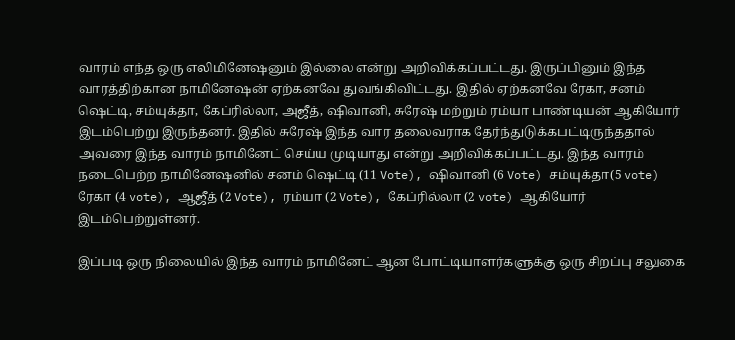வாரம் எந்த ஒரு எலிமினேஷனும் இல்லை என்று அறிவிக்கப்பட்டது. இருப்பினும் இந்த வாரத்திற்கான நாமினேஷன் ஏற்கனவே துவங்கிவிட்டது. இதில் ஏற்கனவே ரேகா, சனம் ஷெட்டி, சம்யுக்தா, கேப்ரில்லா, அஜீத், ஷிவானி, சுரேஷ் மற்றும் ரம்யா பாண்டியன் ஆகியோர் இடம்பெற்று இருந்தனர். இதில் சுரேஷ் இந்த வார தலைவராக தேர்ந்துடுக்கபட்டிருந்ததால் அவரை இந்த வாரம் நாமினேட் செய்ய முடியாது என்று அறிவிக்கப்பட்டது. இந்த வாரம் நடைபெற்ற நாமினேஷனில் சனம் ஷெட்டி (11 Vote), ஷிவானி (6 Vote) சம்யுக்தா(5 vote) ரேகா (4 vote), ஆஜீத் (2 Vote), ரம்யா (2 Vote), கேப்ரில்லா (2 vote) ஆகியோர் இடம்பெற்றுள்னர்.

இப்படி ஒரு நிலையில் இந்த வாரம் நாமினேட் ஆன போட்டியாளர்களுக்கு ஒரு சிறப்பு சலுகை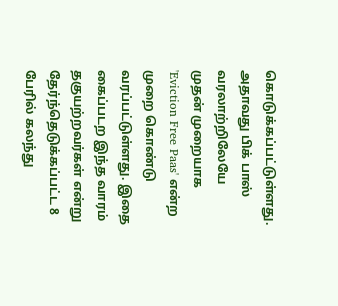கொடுக்கப்பட்டுள்ளது. அதாவது பிக் பாஸ் வரலாற்றிலேயே முதன் முறையாக 'Eviction Free Paas' என்ற முறை கொண்டு வரப்பட்டுள்ளது. இதை கைப்படற இந்த வாரம் தகுயற்றவர்கள் என்று தேர்ந்தெடுக்கப்பட்ட 8 பேரில் கலந்து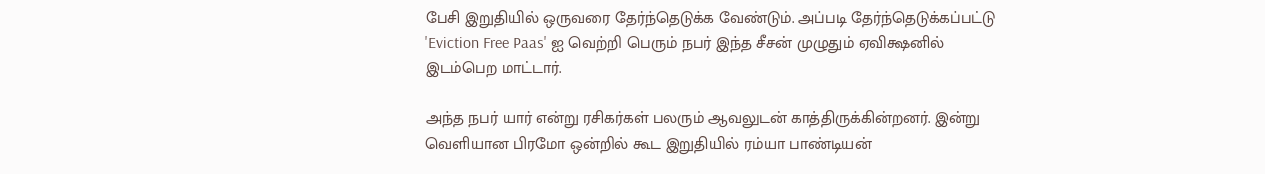பேசி இறுதியில் ஒருவரை தேர்ந்தெடுக்க வேண்டும். அப்படி தேர்ந்தெடுக்கப்பட்டு 'Eviction Free Paas' ஐ வெற்றி பெரும் நபர் இந்த சீசன் முழுதும் ஏவிக்ஷனில் இடம்பெற மாட்டார்.

அந்த நபர் யார் என்று ரசிகர்கள் பலரும் ஆவலுடன் காத்திருக்கின்றனர். இன்று வெளியான பிரமோ ஒன்றில் கூட இறுதியில் ரம்யா பாண்டியன்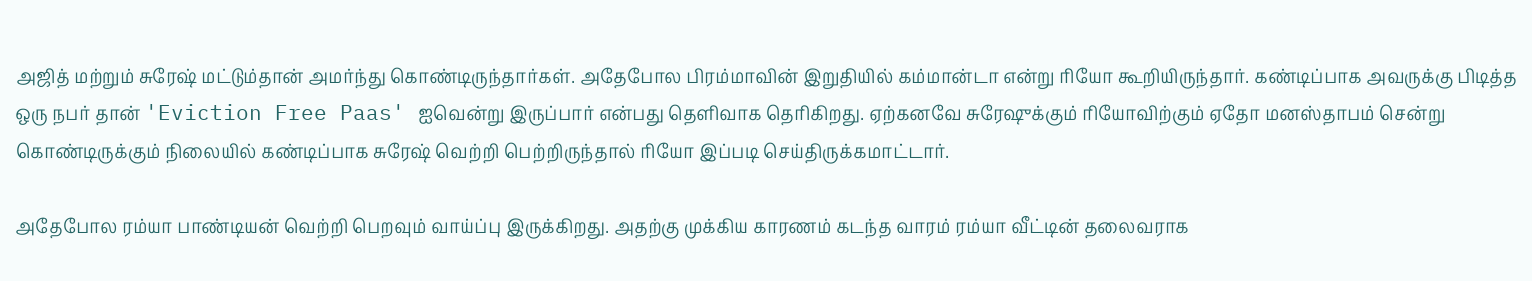அஜித் மற்றும் சுரேஷ் மட்டும்தான் அமர்ந்து கொண்டிருந்தார்கள். அதேபோல பிரம்மாவின் இறுதியில் கம்மான்டா என்று ரியோ கூறியிருந்தார். கண்டிப்பாக அவருக்கு பிடித்த ஒரு நபர் தான் 'Eviction Free Paas' ஐவென்று இருப்பார் என்பது தெளிவாக தெரிகிறது. ஏற்கனவே சுரேஷுக்கும் ரியோவிற்கும் ஏதோ மனஸ்தாபம் சென்று கொண்டிருக்கும் நிலையில் கண்டிப்பாக சுரேஷ் வெற்றி பெற்றிருந்தால் ரியோ இப்படி செய்திருக்கமாட்டார்.

அதேபோல ரம்யா பாண்டியன் வெற்றி பெறவும் வாய்ப்பு இருக்கிறது. அதற்கு முக்கிய காரணம் கடந்த வாரம் ரம்யா வீட்டின் தலைவராக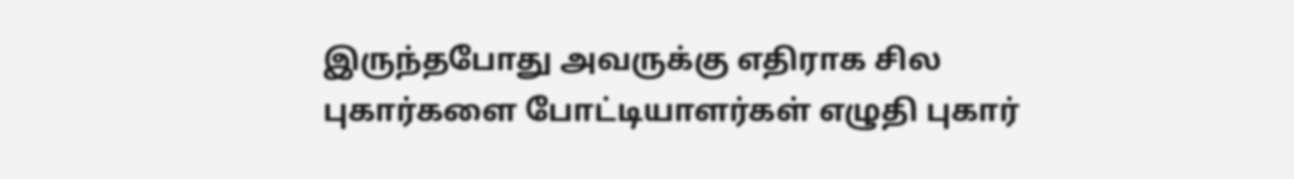இருந்தபோது அவருக்கு எதிராக சில புகார்களை போட்டியாளர்கள் எழுதி புகார்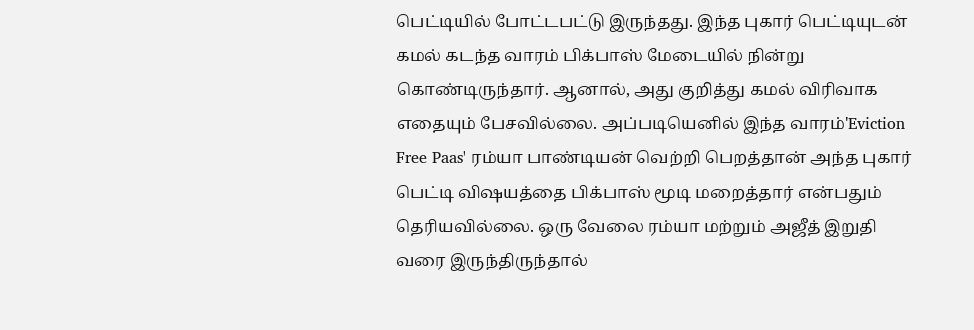பெட்டியில் போட்டபட்டு இருந்தது. இந்த புகார் பெட்டியுடன் கமல் கடந்த வாரம் பிக்பாஸ் மேடையில் நின்று கொண்டிருந்தார். ஆனால், அது குறித்து கமல் விரிவாக எதையும் பேசவில்லை. அப்படியெனில் இந்த வாரம்'Eviction Free Paas' ரம்யா பாண்டியன் வெற்றி பெறத்தான் அந்த புகார் பெட்டி விஷயத்தை பிக்பாஸ் மூடி மறைத்தார் என்பதும் தெரியவில்லை. ஒரு வேலை ரம்யா மற்றும் அஜீத் இறுதி வரை இருந்திருந்தால்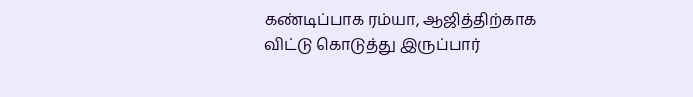கண்டிப்பாக ரம்யா, ஆஜித்திற்காக விட்டு கொடுத்து இருப்பார்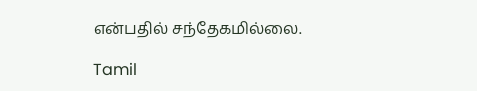என்பதில் சந்தேகமில்லை.

Tamil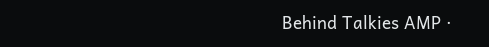Behind Talkies AMP ·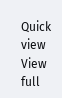Quick view
View full